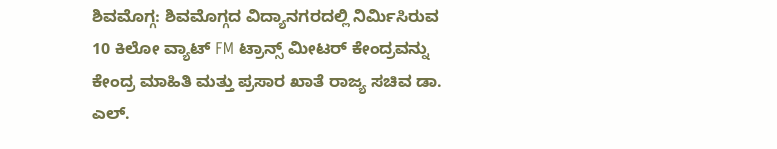ಶಿವಮೊಗ್ಗ: ಶಿವಮೊಗ್ಗದ ವಿದ್ಯಾನಗರದಲ್ಲಿ ನಿರ್ಮಿಸಿರುವ 10 ಕಿಲೋ ವ್ಯಾಟ್ FM ಟ್ರಾನ್ಸ್ ಮೀಟರ್ ಕೇಂದ್ರವನ್ನು ಕೇಂದ್ರ ಮಾಹಿತಿ ಮತ್ತು ಪ್ರಸಾರ ಖಾತೆ ರಾಜ್ಯ ಸಚಿವ ಡಾ. ಎಲ್.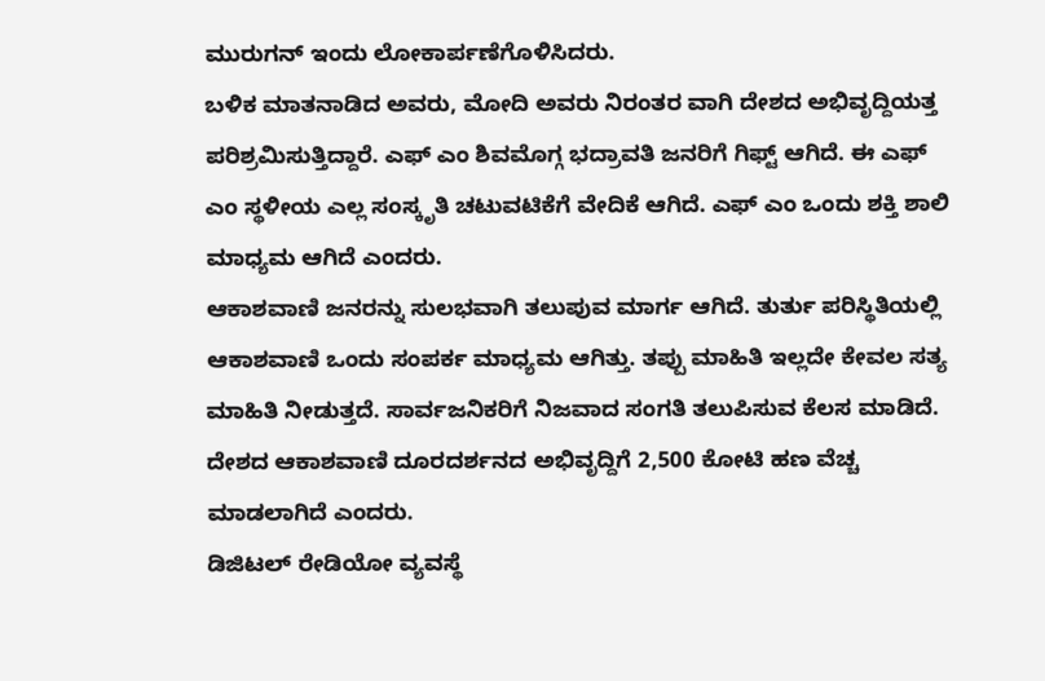ಮುರುಗನ್ ಇಂದು ಲೋಕಾರ್ಪಣೆಗೊಳಿಸಿದರು.
ಬಳಿಕ ಮಾತನಾಡಿದ ಅವರು, ಮೋದಿ ಅವರು ನಿರಂತರ ವಾಗಿ ದೇಶದ ಅಭಿವೃದ್ದಿಯತ್ತ ಪರಿಶ್ರಮಿಸುತ್ತಿದ್ದಾರೆ. ಎಫ್ ಎಂ ಶಿವಮೊಗ್ಗ ಭದ್ರಾವತಿ ಜನರಿಗೆ ಗಿಫ್ಟ್ ಆಗಿದೆ. ಈ ಎಫ್ ಎಂ ಸ್ಥಳೀಯ ಎಲ್ಲ ಸಂಸ್ಕೃತಿ ಚಟುವಟಿಕೆಗೆ ವೇದಿಕೆ ಆಗಿದೆ. ಎಫ್ ಎಂ ಒಂದು ಶಕ್ತಿ ಶಾಲಿ ಮಾಧ್ಯಮ ಆಗಿದೆ ಎಂದರು.
ಆಕಾಶವಾಣಿ ಜನರನ್ನು ಸುಲಭವಾಗಿ ತಲುಪುವ ಮಾರ್ಗ ಆಗಿದೆ. ತುರ್ತು ಪರಿಸ್ಥಿತಿಯಲ್ಲಿ ಆಕಾಶವಾಣಿ ಒಂದು ಸಂಪರ್ಕ ಮಾಧ್ಯಮ ಆಗಿತ್ತು. ತಪ್ಪು ಮಾಹಿತಿ ಇಲ್ಲದೇ ಕೇವಲ ಸತ್ಯ ಮಾಹಿತಿ ನೀಡುತ್ತದೆ. ಸಾರ್ವಜನಿಕರಿಗೆ ನಿಜವಾದ ಸಂಗತಿ ತಲುಪಿಸುವ ಕೆಲಸ ಮಾಡಿದೆ. ದೇಶದ ಆಕಾಶವಾಣಿ ದೂರದರ್ಶನದ ಅಭಿವೃದ್ದಿಗೆ 2,500 ಕೋಟಿ ಹಣ ವೆಚ್ಚ ಮಾಡಲಾಗಿದೆ ಎಂದರು.
ಡಿಜಿಟಲ್ ರೇಡಿಯೋ ವ್ಯವಸ್ಥೆ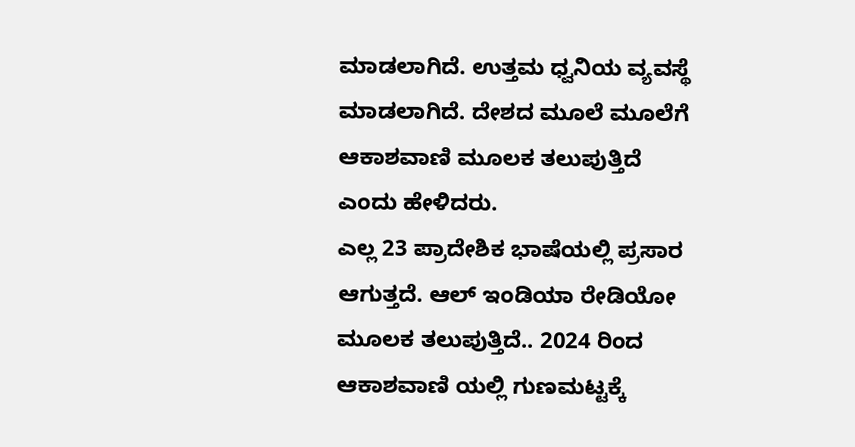ಮಾಡಲಾಗಿದೆ. ಉತ್ತಮ ಧ್ವನಿಯ ವ್ಯವಸ್ಥೆ ಮಾಡಲಾಗಿದೆ. ದೇಶದ ಮೂಲೆ ಮೂಲೆಗೆ ಆಕಾಶವಾಣಿ ಮೂಲಕ ತಲುಪುತ್ತಿದೆ ಎಂದು ಹೇಳಿದರು.
ಎಲ್ಲ 23 ಪ್ರಾದೇಶಿಕ ಭಾಷೆಯಲ್ಲಿ ಪ್ರಸಾರ ಆಗುತ್ತದೆ. ಆಲ್ ಇಂಡಿಯಾ ರೇಡಿಯೋ ಮೂಲಕ ತಲುಪುತ್ತಿದೆ.. 2024 ರಿಂದ ಆಕಾಶವಾಣಿ ಯಲ್ಲಿ ಗುಣಮಟ್ಟಕ್ಕೆ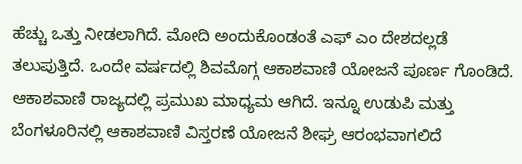ಹೆಚ್ಚು ಒತ್ತು ನೀಡಲಾಗಿದೆ. ಮೋದಿ ಅಂದುಕೊಂಡಂತೆ ಎಫ್ ಎಂ ದೇಶದಲ್ಲಡೆ ತಲುಪುತ್ತಿದೆ. ಒಂದೇ ವರ್ಷದಲ್ಲಿ ಶಿವಮೊಗ್ಗ ಆಕಾಶವಾಣಿ ಯೋಜನೆ ಪೂರ್ಣ ಗೊಂಡಿದೆ. ಆಕಾಶವಾಣಿ ರಾಜ್ಯದಲ್ಲಿ ಪ್ರಮುಖ ಮಾಧ್ಯಮ ಆಗಿದೆ. ಇನ್ನೂ ಉಡುಪಿ ಮತ್ತು ಬೆಂಗಳೂರಿನಲ್ಲಿ ಆಕಾಶವಾಣಿ ವಿಸ್ತರಣೆ ಯೋಜನೆ ಶೀಘ್ರ ಆರಂಭವಾಗಲಿದೆ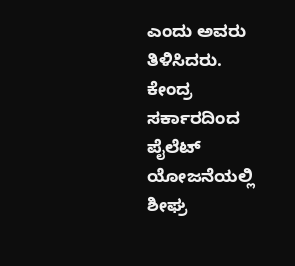ಎಂದು ಅವರು ತಿಳಿಸಿದರು.
ಕೇಂದ್ರ ಸರ್ಕಾರದಿಂದ ಪೈಲೆಟ್ ಯೋಜನೆಯಲ್ಲಿ ಶೀಘ್ರ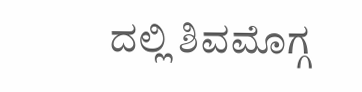ದಲ್ಲಿ ಶಿವಮೊಗ್ಗ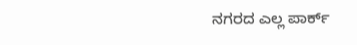ನಗರದ ಎಲ್ಲ ಪಾರ್ಕ್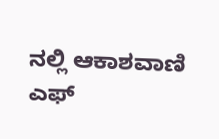ನಲ್ಲಿ ಆಕಾಶವಾಣಿ ಎಫ್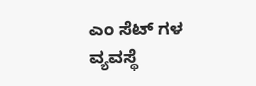ಎಂ ಸೆಟ್ ಗಳ ವ್ಯವಸ್ಥೆ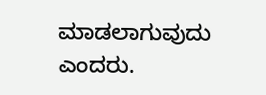ಮಾಡಲಾಗುವುದು ಎಂದರು.